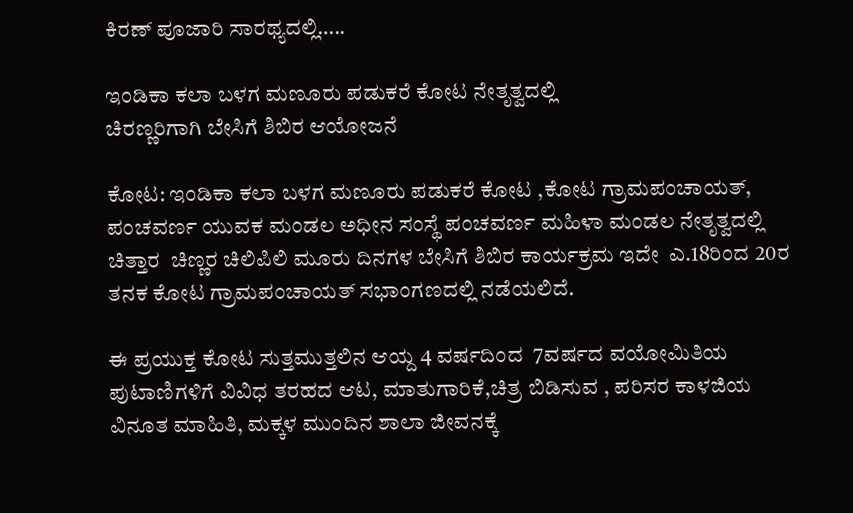ಕಿರಣ್ ಪೂಜಾರಿ ಸಾರಥ್ಯದಲ್ಲಿ…..

ಇಂಡಿಕಾ ಕಲಾ ಬಳಗ ಮಣೂರು ಪಡುಕರೆ ಕೋಟ ನೇತೃತ್ವದಲ್ಲಿ
ಚಿರಣ್ಣರಿಗಾಗಿ ಬೇಸಿಗೆ ಶಿಬಿರ ಆಯೋಜನೆ

ಕೋಟ: ಇಂಡಿಕಾ ಕಲಾ ಬಳಗ ಮಣೂರು ಪಡುಕರೆ ಕೋಟ ,ಕೋಟ ಗ್ರಾಮಪಂಚಾಯತ್, ಪಂಚವರ್ಣ ಯುವಕ ಮಂಡಲ ಅಧೀನ ಸಂಸ್ಥೆ ಪಂಚವರ್ಣ ಮಹಿಳಾ ಮಂಡಲ ನೇತೃತ್ವದಲ್ಲಿ ಚಿತ್ತಾರ  ಚಿಣ್ಣರ ಚಿಲಿಪಿಲಿ ಮೂರು ದಿನಗಳ ಬೇಸಿಗೆ ಶಿಬಿರ ಕಾರ್ಯಕ್ರಮ ಇದೇ  ಎ.18ರಿಂದ 20ರ ತನಕ ಕೋಟ ಗ್ರಾಮಪಂಚಾಯತ್ ಸಭಾಂಗಣದಲ್ಲಿ ನಡೆಯಲಿದೆ.

ಈ ಪ್ರಯುಕ್ತ ಕೋಟ ಸುತ್ತಮುತ್ತಲಿನ ಆಯ್ದ 4 ವರ್ಷದಿಂದ  7ವರ್ಷದ ವಯೋಮಿತಿಯ ಪುಟಾಣಿಗಳಿಗೆ ವಿವಿಧ ತರಹದ ಆಟ, ಮಾತುಗಾರಿಕೆ,ಚಿತ್ರ ಬಿಡಿಸುವ , ಪರಿಸರ ಕಾಳಜಿಯ ವಿನೂತ ಮಾಹಿತಿ, ಮಕ್ಕಳ ಮುಂದಿನ ಶಾಲಾ ಜೀವನಕ್ಕೆ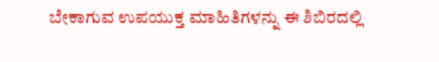ಬೇಕಾಗುವ ಉಪಯುಕ್ತ ಮಾಹಿತಿಗಳನ್ನು ಈ ಶಿಬಿರದಲ್ಲಿ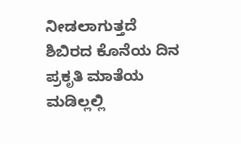ನೀಡಲಾಗುತ್ತದೆ ಶಿಬಿರದ ಕೊನೆಯ ದಿನ ಪ್ರಕೃತಿ ಮಾತೆಯ ಮಡಿಲ್ಲಲ್ಲಿ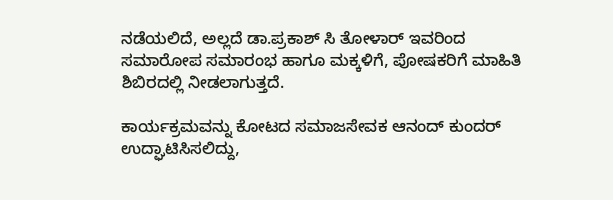ನಡೆಯಲಿದೆ, ಅಲ್ಲದೆ ಡಾ.ಪ್ರಕಾಶ್ ಸಿ ತೋಳಾರ್ ಇವರಿಂದ ಸಮಾರೋಪ ಸಮಾರಂಭ ಹಾಗೂ ಮಕ್ಕಳಿಗೆ, ಪೋಷಕರಿಗೆ ಮಾಹಿತಿ ಶಿಬಿರದಲ್ಲಿ ನೀಡಲಾಗುತ್ತದೆ.

ಕಾರ್ಯಕ್ರಮವನ್ನು ಕೋಟದ ಸಮಾಜಸೇವಕ ಆನಂದ್ ಕುಂದರ್ ಉದ್ಘಾಟಿಸಿಸಲಿದ್ದು,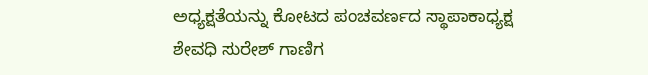ಅಧ್ಯಕ್ಷತೆಯನ್ನು ಕೋಟದ ಪಂಚವರ್ಣದ ಸ್ಥಾಪಾಕಾಧ್ಯಕ್ಷ ಶೇವಧಿ ಸುರೇಶ್ ಗಾಣಿಗ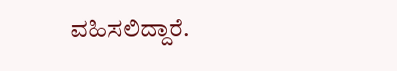ವಹಿಸಲಿದ್ದಾರೆ.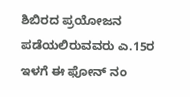ಶಿಬಿರದ ಪ್ರಯೋಜನ ಪಡೆಯಲಿರುವವರು ಎ.15ರ ಇಳಗೆ ಈ ಫೋನ್ ನಂ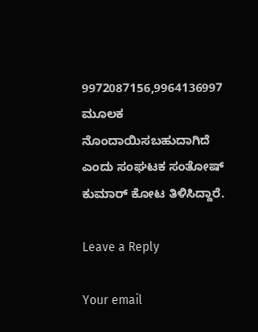9972087156,9964136997 ಮೂಲಕ  ನೊಂದಾಯಿಸಬಹುದಾಗಿದೆ ಎಂದು ಸಂಘಟಕ ಸಂತೋಷ್ ಕುಮಾರ್ ಕೋಟ ತಿಳಿಸಿದ್ದಾರೆ.

Leave a Reply

Your email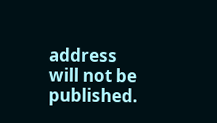address will not be published.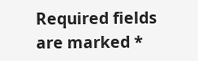Required fields are marked *